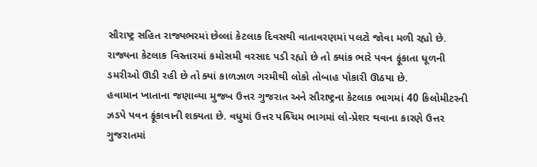સૌરાષ્ટ્ર સહિત રાજ્યભરમાં છેલ્લાં કેટલાક દિવસથી વાતાવરણમાં પલટો જોવા મળી રહ્યો છે. રાજ્યના કેટલાક વિસ્તારમાં કમોસમી વરસાદ પડી રહ્યો છે તો ક્યાંક ભારે પવન ફૂંકાતા ધૂળની ડમરીઓ ઊડી રહી છે તો ક્યાં કાળઝાળ ગરમીથી લોકો તોબાહ પોકારી ઊઠયા છે.
હવામાન ખાતાના જણાવ્યા મુજબ ઉત્તર ગુજરાત અને સૌરાષ્ટ્રના કેટલાક ભાગમાં 40 કિલોમીટરની ઝડપે પવન ફૂંકાવાની શક્યતા છે. વધુમાં ઉત્તર પશ્ર્ચિમ ભાગમાં લો-પ્રેશર થવાના કારણે ઉત્તર ગુજરાતમાં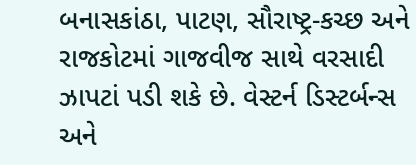બનાસકાંઠા, પાટણ, સૌરાષ્ટ્ર-કચ્છ અને રાજકોટમાં ગાજવીજ સાથે વરસાદી ઝાપટાં પડી શકે છે. વેસ્ટર્ન ડિસ્ટર્બન્સ અને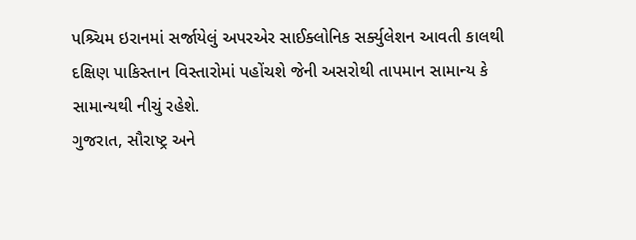પશ્ર્ચિમ ઇરાનમાં સર્જાયેલું અપરએર સાઈક્લોનિક સર્ક્યુલેશન આવતી કાલથી દક્ષિણ પાકિસ્તાન વિસ્તારોમાં પહોંચશે જેની અસરોથી તાપમાન સામાન્ય કે સામાન્યથી નીચું રહેશે.
ગુજરાત, સૌરાષ્ટ્ર અને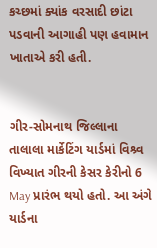કચ્છમાં ક્યાંક વરસાદી છાંટા પડવાની આગાહી પણ હવામાન ખાતાએ કરી હતી.


ગીર-સોમનાથ જિલ્લાના તાલાલા માર્કેટિંગ યાર્ડમાં વિશ્ર્વ વિખ્યાત ગીરની કેસર કેરીનો 6 May પ્રારંભ થયો હતો. આ અંગે યાર્ડના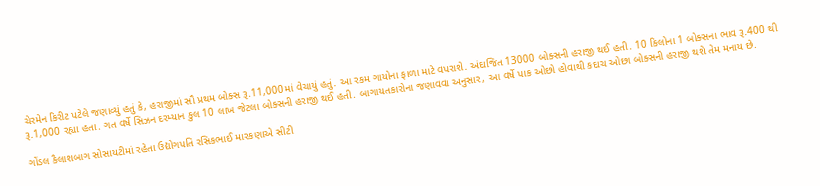ચેરમેન કિરીટ પટેલે જણાવ્યું હતું કે, હરાજીમાં સૌ પ્રથમ બોક્સ રૂ.11,000માં વેચાયું હતું. આ રકમ ગાયોના ફાળા માટે વપરાશે. અંદાજિત 13000 બોક્સની હરાજી થઈ હતી. 10 કિલોના 1 બોક્સના ભાવ રૂ.400 થી રૂ.1,000 રહ્યા હતા. ગત વર્ષે સિઝન દરમ્યાન કુલ 10 લાખ જેટલા બોક્સની હરાજી થઈ હતી. બાગાયતકારોના જણાવવા અનુસાર, આ વર્ષે પાક ઓછો હોવાથી કદાચ ઓછા બોક્સની હરાજી થશે તેમ મનાય છે.

ગોંડલ કૈલાશબાગ સોસાયટીમાં રહેતા ઉદ્યોગપતિ રસિકભાઈ મારકણાએ સીટી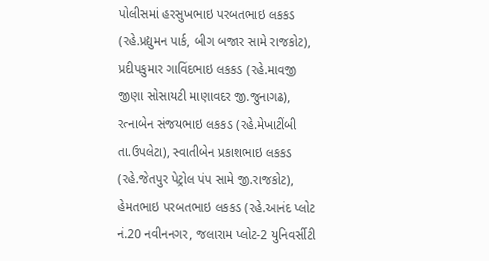પોલીસમાં હરસુખભાઇ પરબતભાઇ લકકડ (રહે.પ્રદ્યુમન પાર્ક, બીગ બજાર સામે રાજકોટ), પ્રદીપકુમાર ગાવિંદભાઇ લકકડ (રહે.માવજી જીણા સોસાયટી માણાવદર જી.જુનાગઢ), રત્નાબેન સંજયભાઇ લકકડ (રહે.મેખાટીંબી તા.ઉપલેટા), સ્વાતીબેન પ્રકાશભાઇ લકકડ (રહે.જેતપુર પેટ્રોલ પંપ સામે જી.રાજકોટ), હેમતભાઇ પરબતભાઇ લકકડ (રહે.આનંદ પ્લોટ નં.20 નવીનનગર, જલારામ પ્લોટ-2 યુનિવર્સીટી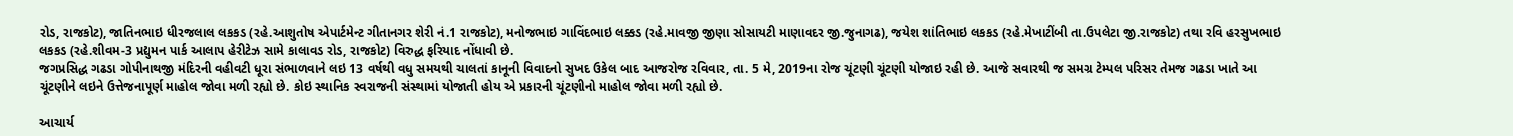રોડ, રાજકોટ), જાતિનભાઇ ધીરજલાલ લકકડ (રહે.આશુતોષ એપાર્ટમેન્ટ ગીતાનગર શેરી નં.1 રાજકોટ), મનોજભાઇ ગાવિંદભાઇ લક્કડ (રહે.માવજી જીણા સોસાયટી માણાવદર જી.જુનાગઢ), જયેશ શાંતિભાઇ લકકડ (રહે.મેખાટીંબી તા.ઉપલેટા જી.રાજકોટ) તથા રવિ હરસુખભાઇ લકકડ (રહે.શીવમ-3 પ્રદ્યુમન પાર્ક આલાપ હેરીટેઝ સામે કાલાવડ રોડ, રાજકોટ) વિરુદ્ધ ફરિયાદ નોંધાવી છે.
જગપ્રસિદ્ધ ગઢડા ગોપીનાથજી મંદિરની વહીવટી ધૂરા સંભાળવાને લઇ 13 વર્ષથી વધુ સમયથી ચાલતાં કાનૂની વિવાદનો સુખદ ઉકેલ બાદ આજરોજ રવિવાર, તા. 5 મે, 2019ના રોજ ચૂંટણી ચૂંટણી યોજાઇ રહી છે. આજે સવારથી જ સમગ્ર ટેમ્પલ પરિસર તેમજ ગઢડા ખાતે આ ચૂંટણીને લઇને ઉત્તેજનાપૂર્ણ માહોલ જોવા મળી રહ્યો છે. કોઇ સ્થાનિક સ્વરાજની સંસ્થામાં યોજાતી હોય એ પ્રકારની ચૂંટણીનો માહોલ જોવા મળી રહ્યો છે.

આચાર્ય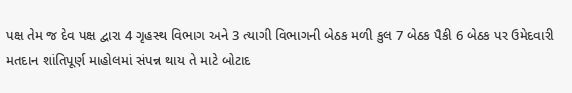પક્ષ તેમ જ દેવ પક્ષ દ્વારા 4 ગૃહસ્થ વિભાગ અને 3 ત્યાગી વિભાગની બેઠક મળી કુલ 7 બેઠક પૈકી 6 બેઠક પર ઉમેદવારી
મતદાન શાંતિપૂર્ણ માહોલમાં સંપન્ન થાય તે માટે બોટાદ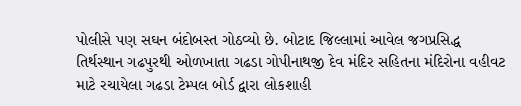પોલીસે પણ સઘન બંદોબસ્ત ગોઠવ્યો છે. બોટાદ જિલ્લામાં આવેલ જગપ્રસિદ્ધ તિર્થસ્થાન ગઢપુરથી ઓળખાતા ગઢડા ગોપીનાથજી દેવ મંદિર સહિતના મંદિરોના વહીવટ માટે રચાયેલા ગઢડા ટેમ્પલ બોર્ડ દ્વારા લોકશાહી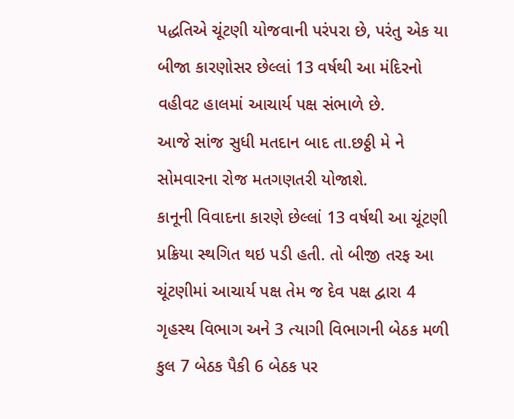પદ્ધતિએ ચૂંટણી યોજવાની પરંપરા છે, પરંતુ એક યા બીજા કારણોસર છેલ્લાં 13 વર્ષથી આ મંદિરનો વહીવટ હાલમાં આચાર્ય પક્ષ સંભાળે છે.
આજે સાંજ સુધી મતદાન બાદ તા.છઠ્ઠી મે ને સોમવારના રોજ મતગણતરી યોજાશે.
કાનૂની વિવાદના કારણે છેલ્લાં 13 વર્ષથી આ ચૂંટણી પ્રક્રિયા સ્થગિત થઇ પડી હતી. તો બીજી તરફ આ ચૂંટણીમાં આચાર્ય પક્ષ તેમ જ દેવ પક્ષ દ્વારા 4 ગૃહસ્થ વિભાગ અને 3 ત્યાગી વિભાગની બેઠક મળી કુલ 7 બેઠક પૈકી 6 બેઠક પર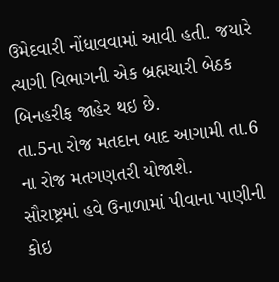ઉમેદવારી નોંધાવવામાં આવી હતી. જયારે ત્યાગી વિભાગની એક બ્રહ્મચારી બેઠક બિનહરીફ જાહેર થઇ છે.
તા.5ના રોજ મતદાન બાદ આગામી તા.6 ના રોજ મતગણતરી યોજાશે.
સૌરાષ્ટ્રમાં હવે ઉનાળામાં પીવાના પાણીની કોઇ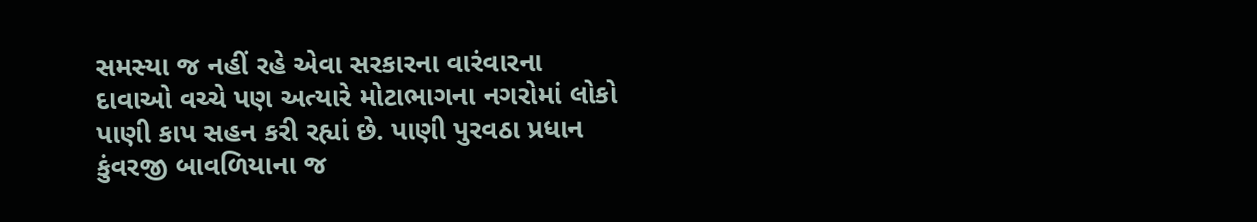સમસ્યા જ નહીં રહે એવા સરકારના વારંવારના દાવાઓ વચ્ચે પણ અત્યારે મોટાભાગના નગરોમાં લોકો પાણી કાપ સહન કરી રહ્યાં છે. પાણી પુરવઠા પ્રધાન કુંવરજી બાવળિયાના જ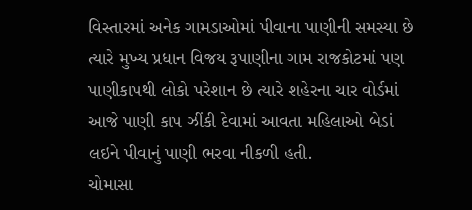વિસ્તારમાં અનેક ગામડાઓમાં પીવાના પાણીની સમસ્યા છે ત્યારે મુખ્ય પ્રધાન વિજય રૂપાણીના ગામ રાજકોટમાં પણ પાણીકાપથી લોકો પરેશાન છે ત્યારે શહેરના ચાર વોર્ડમાં આજે પાણી કાપ ઝીંકી દેવામાં આવતા મહિલાઓ બેડાં લઇને પીવાનું પાણી ભરવા નીકળી હતી.
ચોમાસા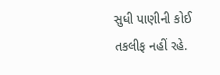સુધી પાણીની કોઈ તકલીફ નહીં રહે.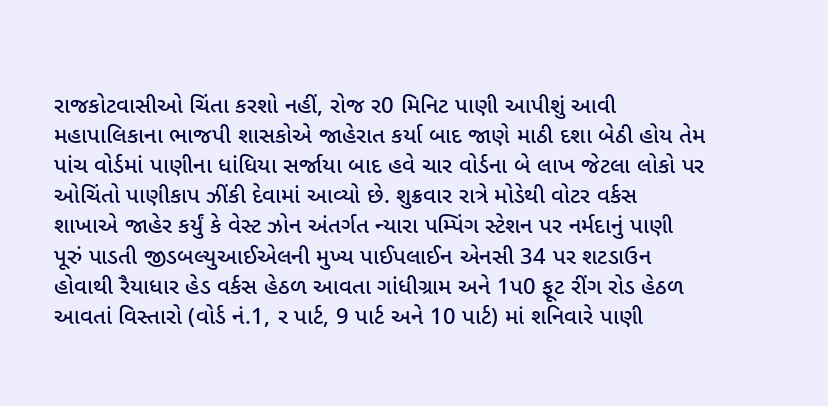રાજકોટવાસીઓ ચિંતા કરશો નહીં, રોજ ર0 મિનિટ પાણી આપીશું આવી મહાપાલિકાના ભાજપી શાસકોએ જાહેરાત કર્યા બાદ જાણે માઠી દશા બેઠી હોય તેમ પાંચ વોર્ડમાં પાણીના ધાંધિયા સર્જાયા બાદ હવે ચાર વોર્ડના બે લાખ જેટલા લોકો પર ઓચિંતો પાણીકાપ ઝીંકી દેવામાં આવ્યો છે. શુક્રવાર રાત્રે મોડેથી વોટર વર્કસ શાખાએ જાહેર કર્યું કે વેસ્ટ ઝોન અંતર્ગત ન્યારા પમ્પિંગ સ્ટેશન પર નર્મદાનું પાણી પૂરું પાડતી જીડબલ્યુઆઈએલની મુખ્ય પાઈપલાઈન એનસી 34 પર શટડાઉન હોવાથી રૈયાધાર હેડ વર્કસ હેઠળ આવતા ગાંધીગ્રામ અને 1પ0 ફૂટ રીંગ રોડ હેઠળ આવતાં વિસ્તારો (વોર્ડ નં.1, ર પાર્ટ, 9 પાર્ટ અને 10 પાર્ટ) માં શનિવારે પાણી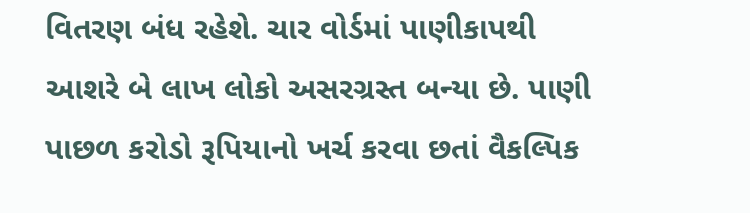વિતરણ બંધ રહેશે. ચાર વોર્ડમાં પાણીકાપથી આશરે બે લાખ લોકો અસરગ્રસ્ત બન્યા છે. પાણી પાછળ કરોડો રૂપિયાનો ખર્ચ કરવા છતાં વૈકલ્પિક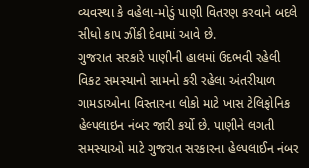વ્યવસ્થા કે વહેલા-મોડું પાણી વિતરણ કરવાને બદલે સીધો કાપ ઝીંકી દેવામાં આવે છે.
ગુજરાત સરકારે પાણીની હાલમાં ઉદભવી રહેલી વિકટ સમસ્યાનો સામનો કરી રહેલા અંતરીયાળ ગામડાઓના વિસ્તારના લોકો માટે ખાસ ટેલિફોનિક હેલ્પલાઇન નંબર જારી કર્યો છે. પાણીને લગતી સમસ્યાઓ માટે ગુજરાત સરકારના હેલ્પલાઈન નંબર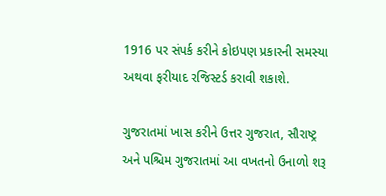1916 પર સંપર્ક કરીને કોઇપણ પ્રકારની સમસ્યા અથવા ફરીયાદ રજિસ્ટર્ડ કરાવી શકાશે.

ગુજરાતમાં ખાસ કરીને ઉત્તર ગુજરાત, સૌરાષ્ટ્ર અને પશ્ચિમ ગુજરાતમાં આ વખતનો ઉનાળો શરૂ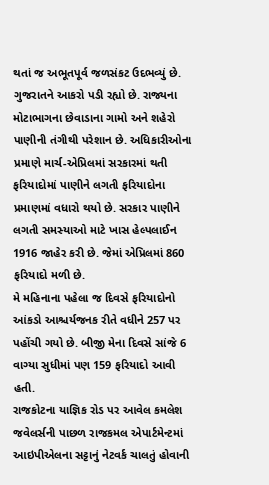થતાં જ અભૂતપૂર્વ જળસંકટ ઉદભવ્યું છે. ગુજરાતને આકરો પડી રહ્યો છે. રાજ્યના મોટાભાગના છેવાડાના ગામો અને શહેરો પાણીની તંગીથી પરેશાન છે. અધિકારીઓના પ્રમાણે માર્ચ-એપ્રિલમાં સરકારમાં થતી ફરિયાદોમાં પાણીને લગતી ફરિયાદોના પ્રમાણમાં વધારો થયો છે. સરકાર પાણીને લગતી સમસ્યાઓ માટે ખાસ હેલ્પલાઈન 1916 જાહેર કરી છે. જેમાં એપ્રિલમાં 860 ફરિયાદો મળી છે.
મે મહિનાના પહેલા જ દિવસે ફરિયાદોનો આંકડો આશ્ચર્યજનક રીતે વધીને 257 પર પહોંચી ગયો છે. બીજી મેના દિવસે સાંજે 6 વાગ્યા સુધીમાં પણ 159 ફરિયાદો આવી હતી.
રાજકોટના યાજ્ઞિક રોડ પર આવેલ કમલેશ જવેલર્સની પાછળ રાજકમલ એપાર્ટમેન્ટમાં આઇપીએલના સટ્ટાનું નેટવર્ક ચાલતું હોવાની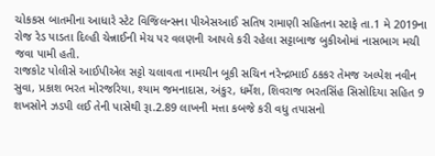ચોકકસ બાતમીના આધારે સ્ટેટ વિજિલન્સના પીએસઆઈ સતિષ રામાણી સહિતના સ્ટાફે તા.1 મે 2019ના રોજ રેડ પાડતા દિલ્હી ચેન્નાઈની મેચ પર વલણની આપલે કરી રહેલા સટ્ટાબાજ બુકીઓમાં નાસભાગ મચી જવા પામી હતી.
રાજકોટ પોલીસે આઈપીએલ સટ્ટો ચલાવતા નામચીન બૂકી સચિન નરેન્દ્રભાઈ ઠકકર તેમજ અલ્પેશ નવીન સુવા, પ્રકાશ ભરત મોરજરિયા, શ્યામ જમનાદાસ, અંકુર, ધર્મેશ, શિવરાજ ભરતસિંહ સિસોદિયા સહિત 9 શખસોને ઝડપી લઈ તેની પાસેથી રૂા.2.89 લાખની મત્તા કબજે કરી વધુ તપાસનો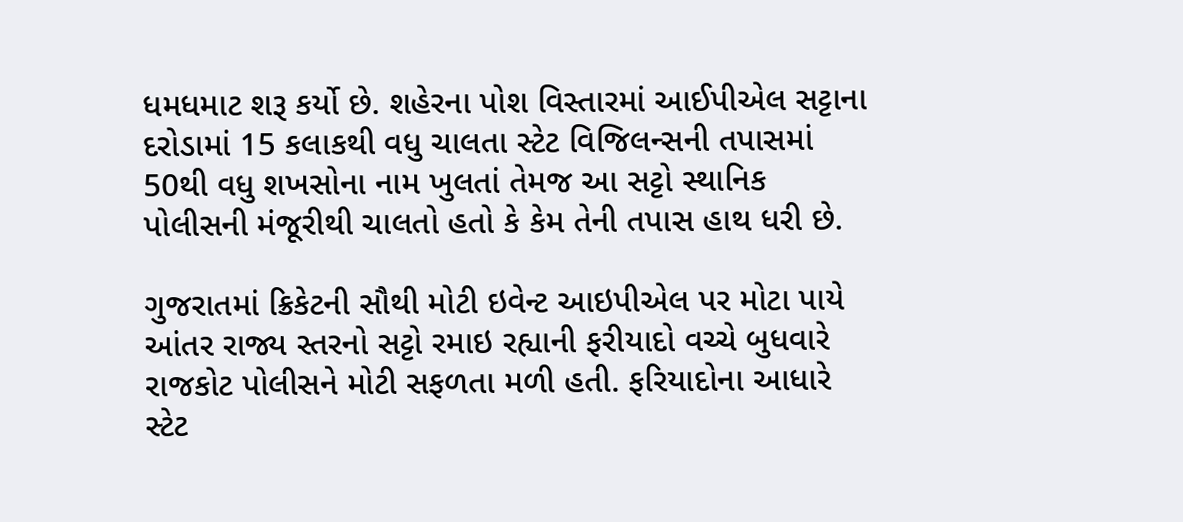ધમધમાટ શરૂ કર્યો છે. શહેરના પોશ વિસ્તારમાં આઈપીએલ સટ્ટાના દરોડામાં 15 કલાકથી વધુ ચાલતા સ્ટેટ વિજિલન્સની તપાસમાં 50થી વધુ શખસોના નામ ખુલતાં તેમજ આ સટ્ટો સ્થાનિક પોલીસની મંજૂરીથી ચાલતો હતો કે કેમ તેની તપાસ હાથ ધરી છે.

ગુજરાતમાં ક્રિકેટની સૌથી મોટી ઇવેન્ટ આઇપીએલ પર મોટા પાયે આંતર રાજ્ય સ્તરનો સટ્ટો રમાઇ રહ્યાની ફરીયાદો વચ્ચે બુધવારે રાજકોટ પોલીસને મોટી સફળતા મળી હતી. ફરિયાદોના આધારે સ્ટેટ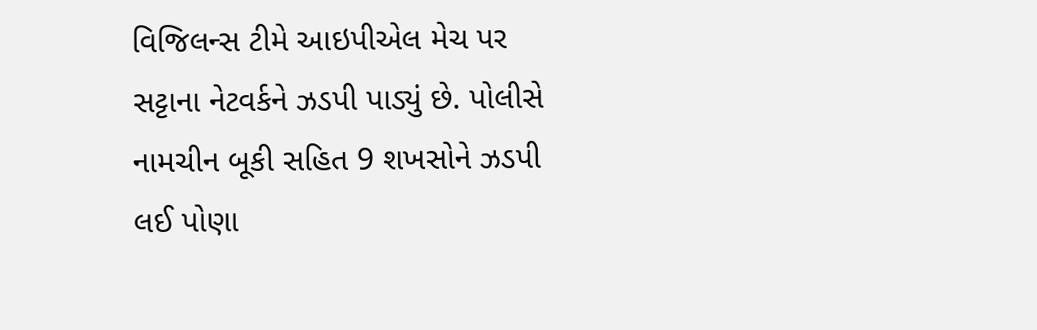વિજિલન્સ ટીમે આઇપીએલ મેચ પર સટ્ટાના નેટવર્કને ઝડપી પાડ્યું છે. પોલીસે નામચીન બૂકી સહિત 9 શખસોને ઝડપી લઈ પોણા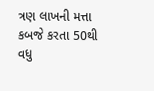ત્રણ લાખની મત્તા કબજે કરતા 50થી વધુ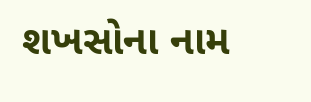શખસોના નામ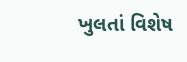ખુલતાં વિશેષ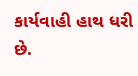કાર્યવાહી હાથ ધરી છે.